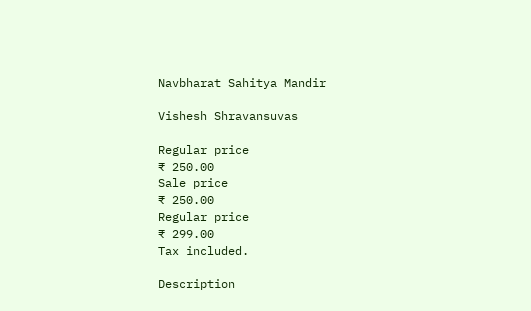Navbharat Sahitya Mandir

Vishesh Shravansuvas

Regular price
₹ 250.00
Sale price
₹ 250.00
Regular price
₹ 299.00
Tax included.

Description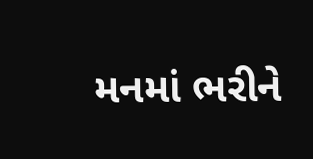મનમાં ભરીને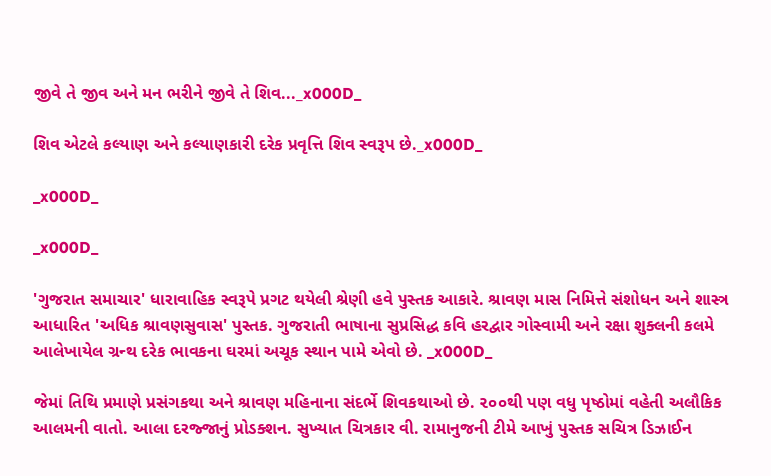જીવે તે જીવ અને મન ભરીને જીવે તે શિવ..._x000D_

શિવ એટલે કલ્યાણ અને કલ્યાણકારી દરેક પ્રવૃત્તિ શિવ સ્વરૂપ છે._x000D_

_x000D_

_x000D_

'ગુજરાત સમાચાર' ધારાવાહિક સ્વરૂપે પ્રગટ થયેલી શ્રેણી હવે પુસ્તક આકારે. શ્રાવણ માસ નિમિત્તે સંશોધન અને શાસ્ત્ર આધારિત 'અધિક શ્રાવણસુવાસ' પુસ્તક. ગુજરાતી ભાષાના સુપ્રસિદ્ધ કવિ હરદ્વાર ગોસ્વામી અને રક્ષા શુક્લની કલમે આલેખાયેલ ગ્રન્થ દરેક ભાવકના ઘરમાં અચૂક સ્થાન પામે એવો છે. _x000D_

જેમાં તિથિ પ્રમાણે પ્રસંગકથા અને શ્રાવણ મહિનાના સંદર્ભે શિવકથાઓ છે. ૨૦૦થી પણ વધુ પૃષ્ઠોમાં વહેતી અલૌકિક આલમની વાતો. આલા દરજ્જાનું પ્રોડક્શન. સુખ્યાત ચિત્રકાર વી. રામાનુજની ટીમે આખું પુસ્તક સચિત્ર ડિઝાઈન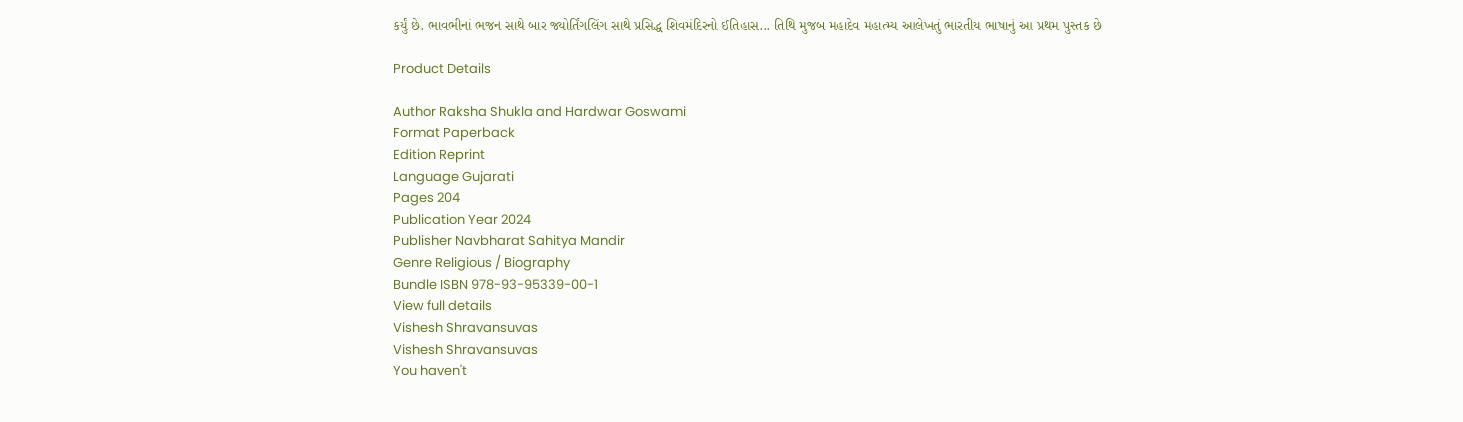કર્યું છે. ભાવભીનાં ભજન સાથે બાર જ્યોર્તિંગલિંગ સાથે પ્રસિદ્ધ શિવમંદિરનો ઈતિહાસ... તિથિ મુજબ મહાદેવ મહાત્મ્ય આલેખતું ભારતીય ભાષાનું આ પ્રથમ પુસ્તક છે

Product Details

Author Raksha Shukla and Hardwar Goswami
Format Paperback
Edition Reprint
Language Gujarati
Pages 204
Publication Year 2024
Publisher Navbharat Sahitya Mandir
Genre Religious / Biography
Bundle ISBN 978-93-95339-00-1
View full details
Vishesh Shravansuvas
Vishesh Shravansuvas
You haven't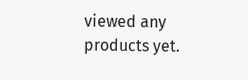viewed any products yet.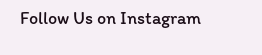Follow Us on Instagram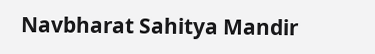Navbharat Sahitya Mandir